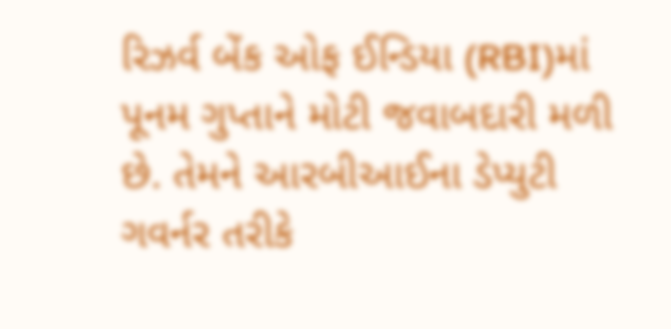રિઝર્વ બેંક ઓફ ઈન્ડિયા (RBI)માં પૂનમ ગુપ્તાને મોટી જવાબદારી મળી છે. તેમને આરબીઆઈના ડેપ્યુટી ગવર્નર તરીકે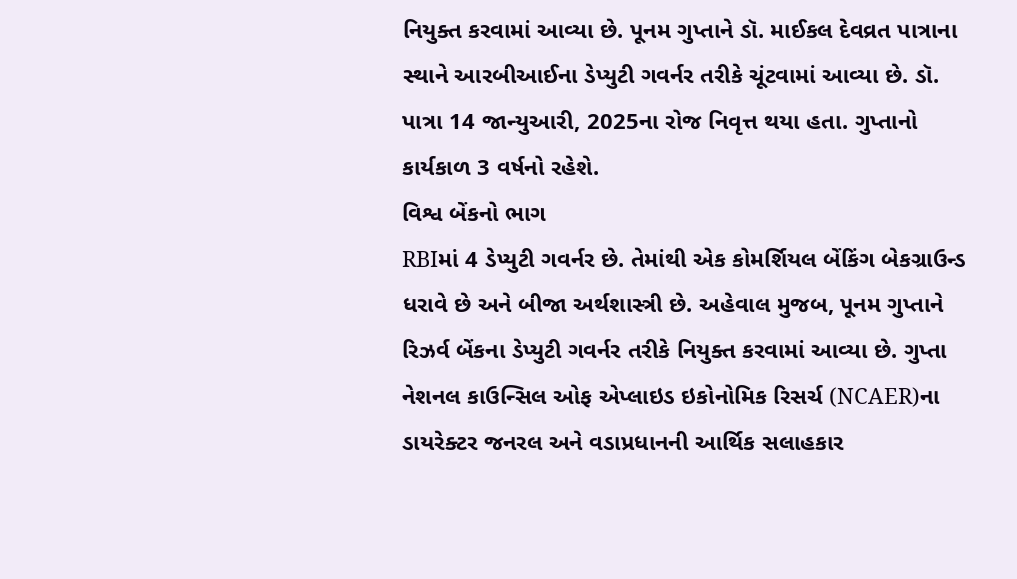નિયુક્ત કરવામાં આવ્યા છે. પૂનમ ગુપ્તાને ડૉ. માઈકલ દેવવ્રત પાત્રાના સ્થાને આરબીઆઈના ડેપ્યુટી ગવર્નર તરીકે ચૂંટવામાં આવ્યા છે. ડૉ. પાત્રા 14 જાન્યુઆરી, 2025ના રોજ નિવૃત્ત થયા હતા. ગુપ્તાનો કાર્યકાળ 3 વર્ષનો રહેશે.
વિશ્વ બેંકનો ભાગ
RBIમાં 4 ડેપ્યુટી ગવર્નર છે. તેમાંથી એક કોમર્શિયલ બેંકિંગ બેકગ્રાઉન્ડ ધરાવે છે અને બીજા અર્થશાસ્ત્રી છે. અહેવાલ મુજબ, પૂનમ ગુપ્તાને રિઝર્વ બેંકના ડેપ્યુટી ગવર્નર તરીકે નિયુક્ત કરવામાં આવ્યા છે. ગુપ્તા નેશનલ કાઉન્સિલ ઓફ એપ્લાઇડ ઇકોનોમિક રિસર્ચ (NCAER)ના ડાયરેક્ટર જનરલ અને વડાપ્રધાનની આર્થિક સલાહકાર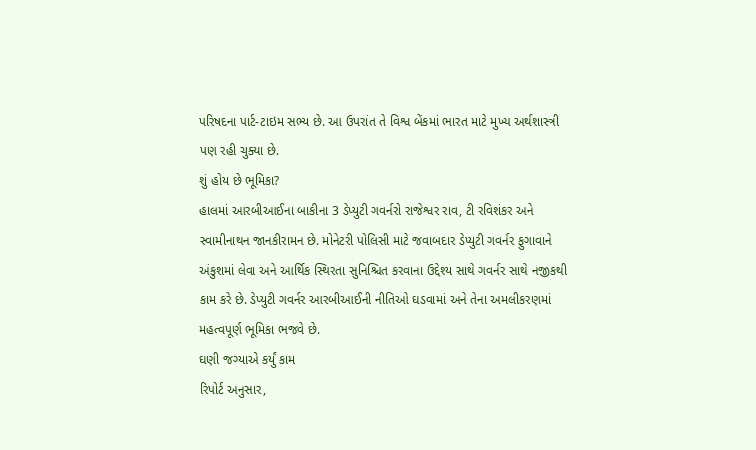પરિષદના પાર્ટ-ટાઇમ સભ્ય છે. આ ઉપરાંત તે વિશ્વ બેંકમાં ભારત માટે મુખ્ય અર્થશાસ્ત્રી પણ રહી ચુક્યા છે.
શું હોય છે ભૂમિકા?
હાલમાં આરબીઆઈના બાકીના 3 ડેપ્યુટી ગવર્નરો રાજેશ્વર રાવ, ટી રવિશંકર અને સ્વામીનાથન જાનકીરામન છે. મોનેટરી પોલિસી માટે જવાબદાર ડેપ્યુટી ગવર્નર ફુગાવાને અંકુશમાં લેવા અને આર્થિક સ્થિરતા સુનિશ્ચિત કરવાના ઉદ્દેશ્ય સાથે ગવર્નર સાથે નજીકથી કામ કરે છે. ડેપ્યુટી ગવર્નર આરબીઆઈની નીતિઓ ઘડવામાં અને તેના અમલીકરણમાં મહત્વપૂર્ણ ભૂમિકા ભજવે છે.
ઘણી જગ્યાએ કર્યું કામ
રિપોર્ટ અનુસાર,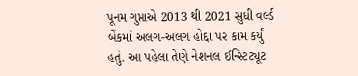પૂનમ ગુપ્તાએ 2013 થી 2021 સુધી વર્લ્ડ બેંકમાં અલગ-અલગ હોદ્દા પર કામ કર્યું હતું. આ પહેલા તેણે નેશનલ ઈન્સ્ટિટ્યૂટ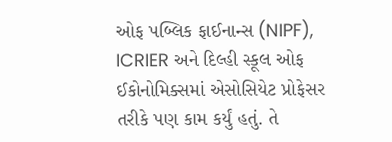ઓફ પબ્લિક ફાઈનાન્સ (NIPF), ICRIER અને દિલ્હી સ્કૂલ ઓફ ઈકોનોમિક્સમાં એસોસિયેટ પ્રોફેસર તરીકે પણ કામ કર્યું હતું. તે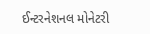ઈન્ટરનેશનલ મોનેટરી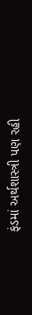ફંડમાં અર્થશાસ્ત્રી પણ રહી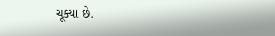ચૂક્યા છે.